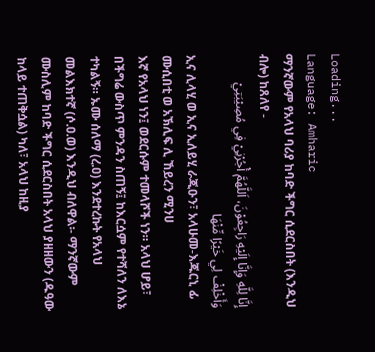Loading...
Language: Amharic
ማንኛውም የአላህ ባሪያ ከባድ ችግር ሲደርስበት (እንዲህ ብሎ) ከጸለየ -
إِنَّا لِلَّهِ وَإِنَّا إِلَيْهِ رَاجِعُوْنَ، اَللَّهُمَّ أْجُرْنِيْ فِي مُصِيْبَتِيْ وَأَخْلِفْ لِي خَيْرًا مِّنْهَا
ኢና ሊላሂ ወ ኢና ኢለይሂ ራጂዑን፣ አላሁመ-እጁርኒ ፊ ሙሲበቲ ወ አኽሊፍ ሊ ኸይረን ሚንሀ
እኛ የአላህ ነን፤ ወደርሱም ተመላሾች ነን። አላህ ሆይ፣ በችግሬ ውስጥ ምንዳን ስጠኝ፤ ከእርሷም የተሻለን ለእኔ ተካልኝ። ኡሙ ሰለማ (ረ.ዐ) እንደተረኩት የአላህ መልእክተኛ (ሶ.ዐ.ወ) እንዲህ ብለዋል፡- ማንኛውም ሙስሊም ከባድ ችግር ሲደርስበት አላህ ያዘዘውን (ዱዓው ከላይ ተጠቅሷል) ካለ፣ አላህ ከዚያ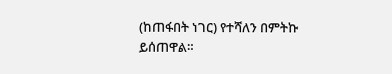(ከጠፋበት ነገር) የተሻለን በምትኩ ይሰጠዋል።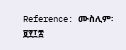Reference: ሙስሊም፡ ፱፻፲፰